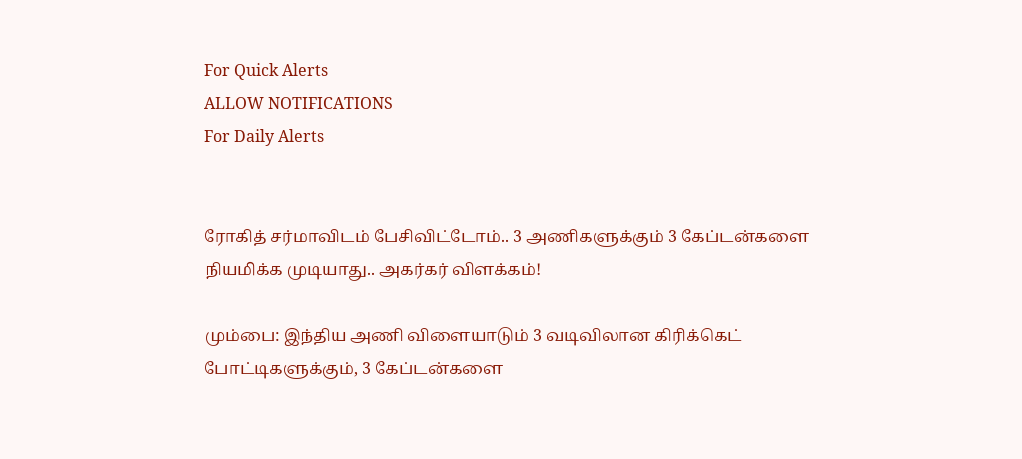For Quick Alerts
ALLOW NOTIFICATIONS
For Daily Alerts


ரோகித் சர்மாவிடம் பேசிவிட்டோம்.. 3 அணிகளுக்கும் 3 கேப்டன்களை நியமிக்க முடியாது.. அகர்கர் விளக்கம்!

மும்பை: இந்திய அணி விளையாடும் 3 வடிவிலான கிரிக்கெட் போட்டிகளுக்கும், 3 கேப்டன்களை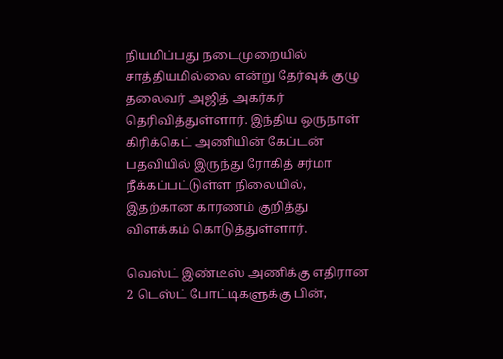நியமிப்பது நடைமுறையில் சாத்தியமில்லை என்று தேர்வுக் குழு தலைவர் அஜித் அகர்கர் தெரிவித்துள்ளார். இந்திய ஒருநாள் கிரிக்கெட் அணியின் கேப்டன் பதவியில் இருந்து ரோகித் சர்மா நீக்கப்பட்டுள்ள நிலையில், இதற்கான காரணம் குறித்து விளக்கம் கொடுத்துள்ளார்.

வெஸ்ட் இண்டீஸ் அணிக்கு எதிரான 2 டெஸ்ட் போட்டிகளுக்கு பின்,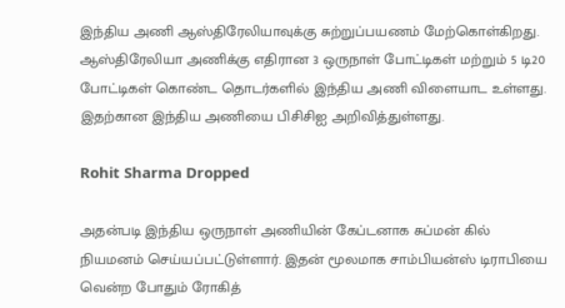இந்திய அணி ஆஸ்திரேலியாவுக்கு சுற்றுப்பயணம் மேற்கொள்கிறது. ஆஸ்திரேலியா அணிக்கு எதிரான 3 ஒருநாள் போட்டிகள் மற்றும் 5 டி20 போட்டிகள் கொண்ட தொடர்களில் இந்திய அணி விளையாட உள்ளது. இதற்கான இந்திய அணியை பிசிசிஐ அறிவித்துள்ளது.

Rohit Sharma Dropped

அதன்படி இந்திய ஒருநாள் அணியின் கேப்டனாக சுப்மன் கில் நியமனம் செய்யப்பட்டுள்ளார். இதன் மூலமாக சாம்பியன்ஸ் டிராபியை வென்ற போதும் ரோகித்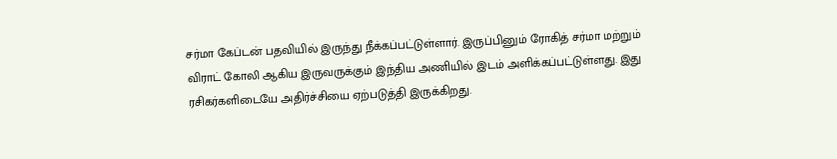சர்மா கேப்டன் பதவியில் இருந்து நீக்கப்பட்டுள்ளார். இருப்பினும் ரோகித் சர்மா மற்றும் விராட் கோலி ஆகிய இருவருக்கும் இந்திய அணியில் இடம் அளிக்கப்பட்டுள்ளது. இது ரசிகர்களிடையே அதிர்ச்சியை ஏற்படுத்தி இருக்கிறது.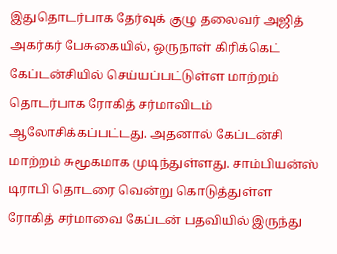இதுதொடர்பாக தேர்வுக் குழு தலைவர் அஜித் அகர்கர் பேசுகையில், ஒருநாள் கிரிக்கெட் கேப்டன்சியில் செய்யப்பட்டுள்ள மாற்றம் தொடர்பாக ரோகித் சர்மாவிடம் ஆலோசிக்கப்பட்டது. அதனால் கேப்டன்சி மாற்றம் சுமூகமாக முடிந்துள்ளது. சாம்பியன்ஸ் டிராபி தொடரை வென்று கொடுத்துள்ள ரோகித் சர்மாவை கேப்டன் பதவியில் இருந்து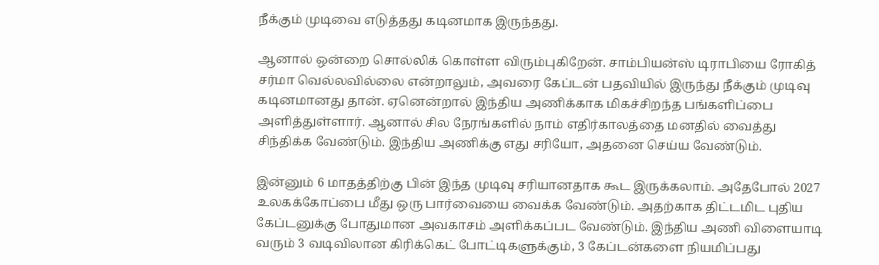நீக்கும் முடிவை எடுத்தது கடினமாக இருந்தது.

ஆனால் ஒன்றை சொல்லிக் கொள்ள விரும்புகிறேன். சாம்பியன்ஸ் டிராபியை ரோகித் சர்மா வெல்லவில்லை என்றாலும், அவரை கேப்டன் பதவியில் இருந்து நீக்கும் முடிவு கடினமானது தான். ஏனென்றால் இந்திய அணிக்காக மிகச்சிறந்த பங்களிப்பை அளித்துள்ளார். ஆனால் சில நேரங்களில் நாம் எதிர்காலத்தை மனதில் வைத்து சிந்திக்க வேண்டும். இந்திய அணிக்கு எது சரியோ, அதனை செய்ய வேண்டும்.

இன்னும் 6 மாதத்திற்கு பின் இந்த முடிவு சரியானதாக கூட இருக்கலாம். அதேபோல் 2027 உலகக்கோப்பை மீது ஒரு பார்வையை வைக்க வேண்டும். அதற்காக திட்டமிட புதிய கேப்டனுக்கு போதுமான அவகாசம் அளிக்கப்பட வேண்டும். இந்திய அணி விளையாடி வரும் 3 வடிவிலான கிரிக்கெட் போட்டிகளுக்கும், 3 கேப்டன்களை நியமிப்பது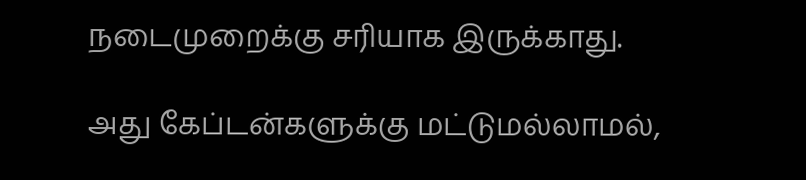நடைமுறைக்கு சரியாக இருக்காது.

அது கேப்டன்களுக்கு மட்டுமல்லாமல்,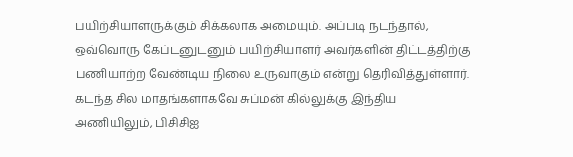பயிற்சியாளருக்கும் சிக்கலாக அமையும். அப்படி நடந்தால், ஒவ்வொரு கேப்டனுடனும் பயிற்சியாளர் அவர்களின் திட்டத்திற்கு பணியாற்ற வேண்டிய நிலை உருவாகும் என்று தெரிவித்துள்ளார். கடந்த சில மாதங்களாகவே சுப்மன் கில்லுக்கு இந்திய அணியிலும், பிசிசிஐ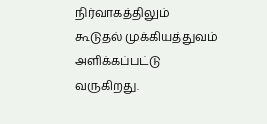நிர்வாகத்திலும் கூடுதல் முக்கியத்துவம் அளிக்கப்பட்டு வருகிறது.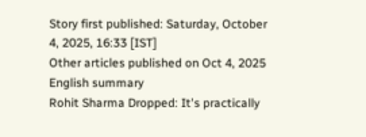Story first published: Saturday, October 4, 2025, 16:33 [IST]
Other articles published on Oct 4, 2025
English summary
Rohit Sharma Dropped: It's practically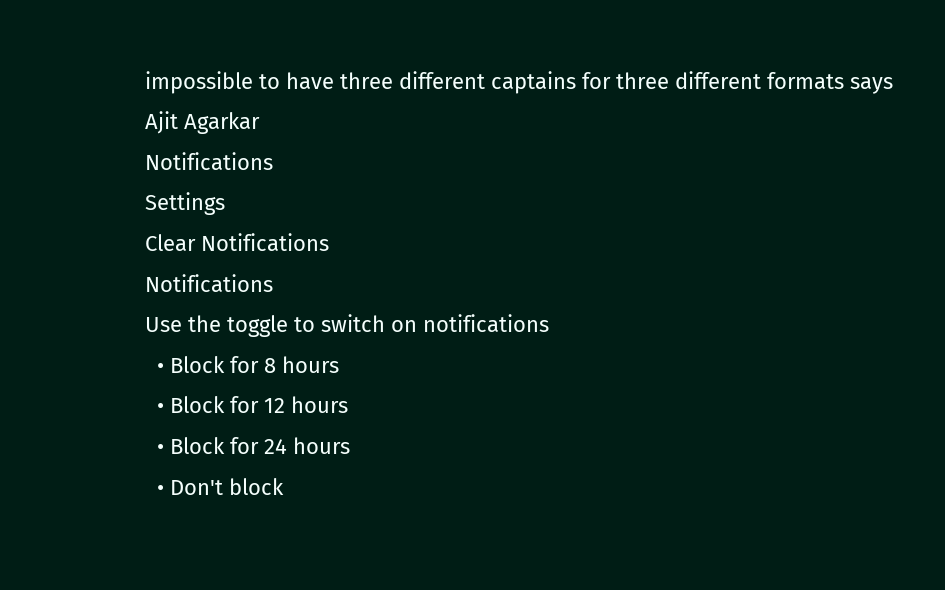impossible to have three different captains for three different formats says Ajit Agarkar
Notifications
Settings
Clear Notifications
Notifications
Use the toggle to switch on notifications
  • Block for 8 hours
  • Block for 12 hours
  • Block for 24 hours
  • Don't block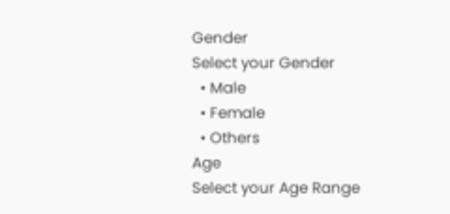Gender
Select your Gender
  • Male
  • Female
  • Others
Age
Select your Age Range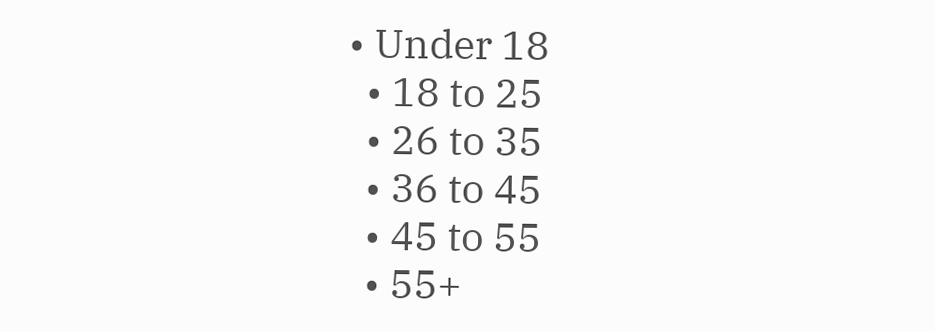• Under 18
  • 18 to 25
  • 26 to 35
  • 36 to 45
  • 45 to 55
  • 55+